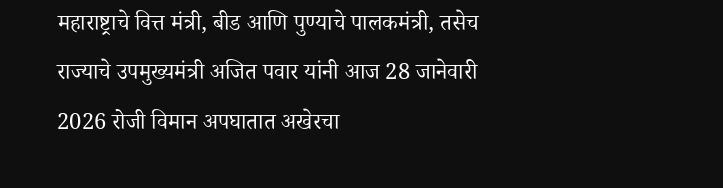महाराष्ट्राचे वित्त मंत्री, बीड आणि पुण्याचे पालकमंत्री, तसेच राज्याचे उपमुख्यमंत्री अजित पवार यांनी आज 28 जानेवारी 2026 रोजी विमान अपघातात अखेरचा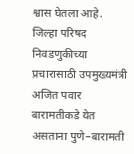श्वास घेतला आहे. जिल्हा परिषद निवडणुकीच्या प्रचारासाठी उपमुख्यमंत्री अजित पवार बारामतीकडे येत असताना पुणे–बारामती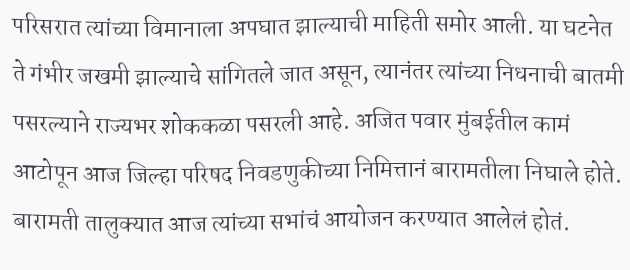परिसरात त्यांच्या विमानाला अपघात झाल्याची माहिती समोर आली. या घटनेत ते गंभीर जखमी झाल्याचे सांगितले जात असून, त्यानंतर त्यांच्या निधनाची बातमी पसरल्याने राज्यभर शोककळा पसरली आहे. अजित पवार मुंबईतील कामं आटोपून आज जिल्हा परिषद निवडणुकीच्या निमित्तानं बारामतीला निघाले होते. बारामती तालुक्यात आज त्यांच्या सभांचं आयोजन करण्यात आलेलं होतं.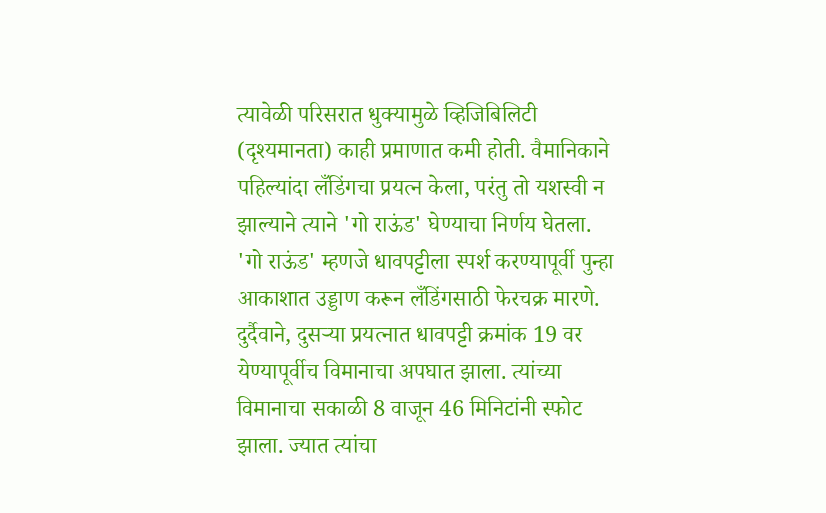त्यावेळी परिसरात धुक्यामुळे व्हिजिबिलिटी (दृश्यमानता) काही प्रमाणात कमी होती. वैमानिकाने पहिल्यांदा लँडिंगचा प्रयत्न केला, परंतु तो यशस्वी न झाल्याने त्याने 'गो राऊंड' घेण्याचा निर्णय घेतला. 'गो राऊंड' म्हणजे धावपट्टीला स्पर्श करण्यापूर्वी पुन्हा आकाशात उड्डाण करून लँडिंगसाठी फेरचक्र मारणे. दुर्दैवाने, दुसऱ्या प्रयत्नात धावपट्टी क्रमांक 19 वर येण्यापूर्वीच विमानाचा अपघात झाला. त्यांच्या विमानाचा सकाळी 8 वाजून 46 मिनिटांनी स्फोट झाला. ज्यात त्यांचा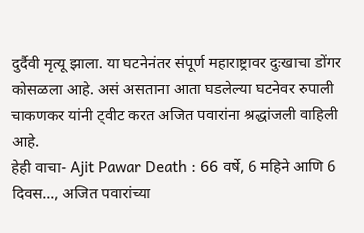दुर्दैवी मृत्यू झाला. या घटनेनंतर संपूर्ण महाराष्ट्रावर दुःखाचा डोंगर कोसळला आहे. असं असताना आता घडलेल्या घटनेवर रुपाली चाकणकर यांनी ट्वीट करत अजित पवारांना श्रद्धांजली वाहिली आहे.
हेही वाचा- Ajit Pawar Death : 66 वर्षे, 6 महिने आणि 6 दिवस..., अजित पवारांच्या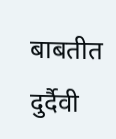बाबतीत दुर्दैवी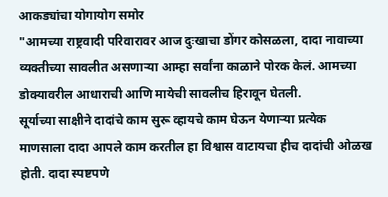आकड्यांचा योगायोग समोर
"आमच्या राष्ट्रवादी परिवारावर आज दुःखाचा डोंगर कोसळला, दादा नावाच्या व्यक्तीच्या सावलीत असणाऱ्या आम्हा सर्वांना काळाने पोरक केलं. आमच्या डोक्यावरील आधाराची आणि मायेची सावलीच हिरावून घेतली.
सूर्याच्या साक्षीने दादांचे काम सुरू व्हायचे काम घेऊन येणाऱ्या प्रत्येक माणसाला दादा आपले काम करतील हा विश्वास वाटायचा हीच दादांची ओळख होती. दादा स्पष्टपणे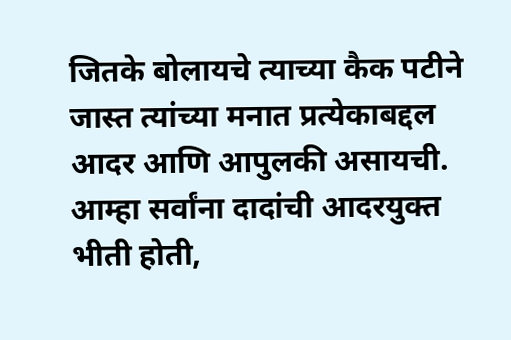जितके बोलायचे त्याच्या कैक पटीने जास्त त्यांच्या मनात प्रत्येकाबद्दल आदर आणि आपुलकी असायची.
आम्हा सर्वांना दादांची आदरयुक्त भीती होती,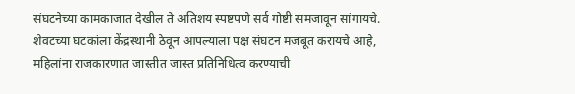संघटनेच्या कामकाजात देखील ते अतिशय स्पष्टपणे सर्व गोष्टी समजावून सांगायचे. शेवटच्या घटकांला केंद्रस्थानी ठेवून आपल्याला पक्ष संघटन मजबूत करायचे आहे, महिलांना राजकारणात जास्तीत जास्त प्रतिनिधित्व करण्याची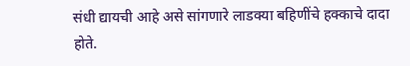संधी द्यायची आहे असे सांगणारे लाडक्या बहिणींचे हक्काचे दादा होते.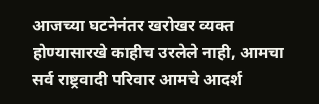आजच्या घटनेनंतर खरोखर व्यक्त होण्यासारखे काहीच उरलेले नाही, आमचा सर्व राष्ट्रवादी परिवार आमचे आदर्श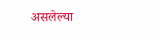असलेल्या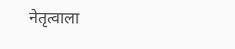नेतृत्वाला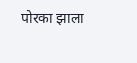पोरका झाला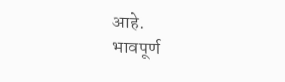आहे.
भावपूर्ण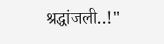श्रद्धांजली..!"